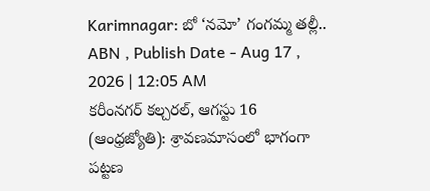Karimnagar: బో ‘నమో’ గంగమ్మ తల్లీ..
ABN , Publish Date - Aug 17 , 2026 | 12:05 AM
కరీంనగర్ కల్చరల్, ఆగస్టు 16 (ఆంధ్రజ్యోతి): శ్రావణమాసంలో భాగంగా పట్టణ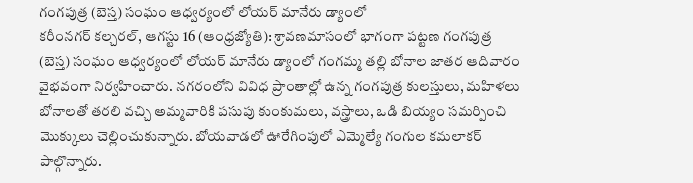గంగపుత్ర (బెస్త) సంఘం ఆధ్వర్యంలో లోయర్ మానేరు డ్యాంలో
కరీంనగర్ కల్చరల్, ఆగస్టు 16 (ఆంధ్రజ్యోతి): శ్రావణమాసంలో భాగంగా పట్టణ గంగపుత్ర (బెస్త) సంఘం ఆధ్వర్యంలో లోయర్ మానేరు డ్యాంలో గంగమ్మ తల్లి బోనాల జాతర ఆదివారం వైభవంగా నిర్వహించారు. నగరంలోని వివిధ ప్రాంతాల్లో ఉన్న గంగపుత్ర కులస్తులు, మహిళలు బోనాలతో తరలి వచ్చి అమ్మవారికి పసుపు కుంకుమలు, వస్త్రాలు, ఒడి బియ్యం సమర్పించి మొక్కులు చెల్లించుకున్నారు. బోయవాడలో ఊరేగింపులో ఎమ్మెల్యే గంగుల కమలాకర్ పాల్గొన్నారు.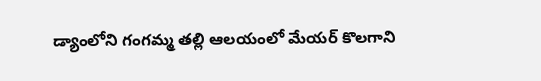డ్యాంలోని గంగమ్మ తల్లి ఆలయంలో మేయర్ కొలగాని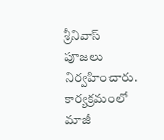శ్రీనివాస్ పూజలు నిర్వహించారు. కార్యక్రమంలో మాజీ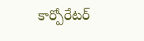కార్పోరేటర్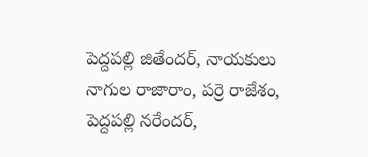పెద్దపల్లి జితేందర్, నాయకులు నాగుల రాజారాం, పర్రె రాజేశం, పెద్దపల్లి నరేందర్,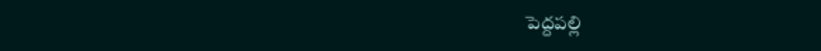పెద్దపల్లి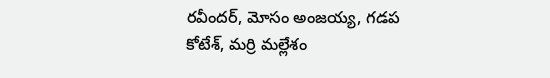రవీందర్, మోసం అంజయ్య, గడప కోటేశ్, మర్రి మల్లేశం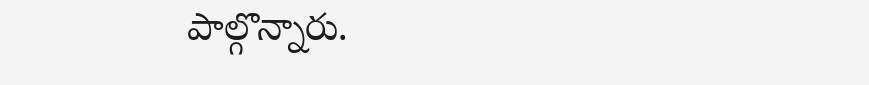పాల్గొన్నారు.